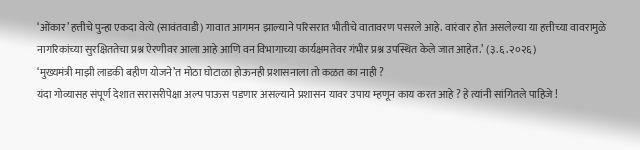‘ओंकार’ हत्तीचे पुन्हा एकदा वेत्ये (सावंतवाडी) गावात आगमन झाल्याने परिसरात भीतीचे वातावरण पसरले आहे. वारंवार होत असलेल्या या हत्तीच्या वावरामुळे नागरिकांच्या सुरक्षिततेचा प्रश्न ऐरणीवर आला आहे आणि वन विभागाच्या कार्यक्षमतेवर गंभीर प्रश्न उपस्थित केले जात आहेत.’ (३.६.२०२६)
‘मुख्यमंत्री माझी लाडकी बहीण योजने’त मोठा घोटाळा होऊनही प्रशासनाला तो कळत का नाही ?
यंदा गोव्यासह संपूर्ण देशात सरासरीपेक्षा अल्प पाऊस पडणार असल्याने प्रशासन यावर उपाय म्हणून काय करत आहे ? हे त्यांनी सांगितले पाहिजे !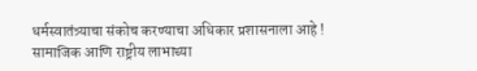धर्मस्वातंत्र्याचा संकोच करण्याचा अधिकार प्रशासनाला आहे !
सामाजिक आणि राष्ट्रीय लाभाच्या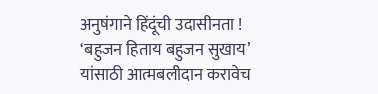अनुषंगाने हिंदूंची उदासीनता !
‘बहुजन हिताय बहुजन सुखाय’ यांसाठी आत्मबलीदान करावेच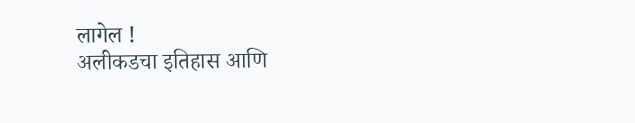लागेल !
अलीकडचा इतिहास आणि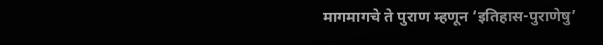मागमागचे ते पुराण म्हणून ‘इतिहास-पुराणेषु’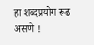हा शब्दप्रयोग रूढ असणे !